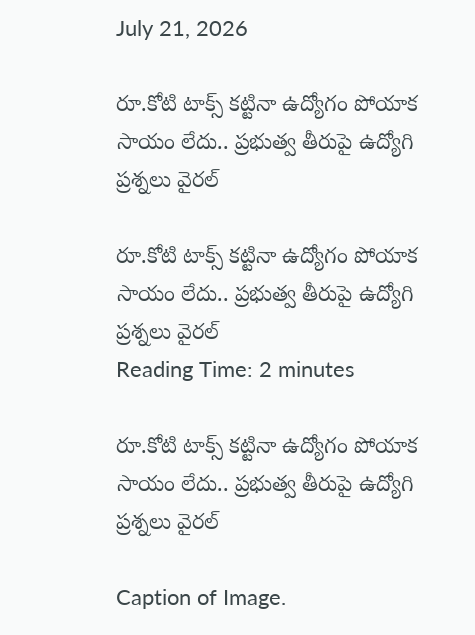July 21, 2026

రూ.కోటి టాక్స్ కట్టినా ఉద్యోగం పోయాక సాయం లేదు.. ప్రభుత్వ తీరుపై ఉద్యోగి ప్రశ్నలు వైరల్

రూ.కోటి టాక్స్ కట్టినా ఉద్యోగం పోయాక సాయం లేదు.. ప్రభుత్వ తీరుపై ఉద్యోగి ప్రశ్నలు వైరల్
Reading Time: 2 minutes

రూ.కోటి టాక్స్ కట్టినా ఉద్యోగం పోయాక సాయం లేదు.. ప్రభుత్వ తీరుపై ఉద్యోగి ప్రశ్నలు వైరల్

Caption of Image.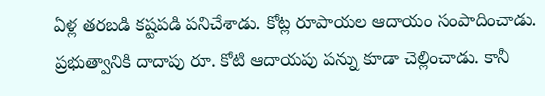ఏళ్ల తరబడి కష్టపడి పనిచేశాడు. కోట్ల రూపాయల ఆదాయం సంపాదించాడు. ప్రభుత్వానికి దాదాపు రూ. కోటి ఆదాయపు పన్ను కూడా చెల్లించాడు. కానీ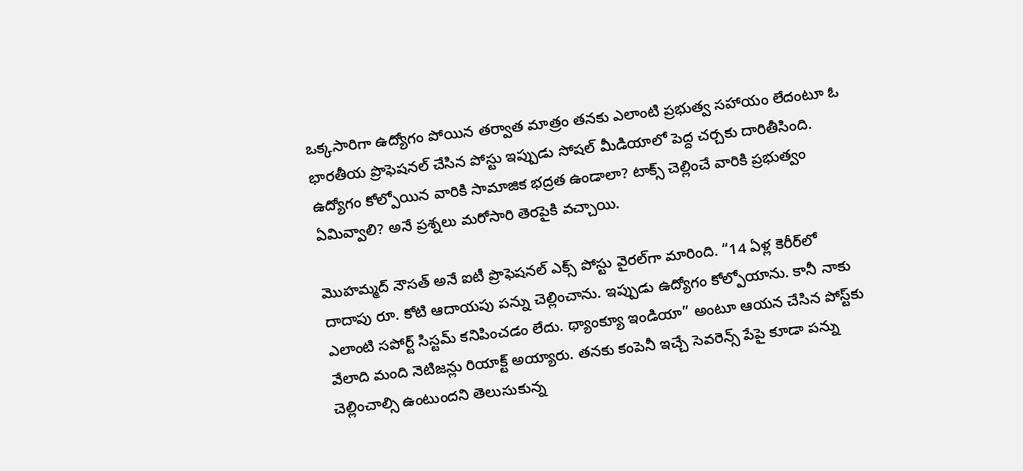ఒక్కసారిగా ఉద్యోగం పోయిన తర్వాత మాత్రం తనకు ఎలాంటి ప్రభుత్వ సహాయం లేదంటూ ఓ భారతీయ ప్రొఫెషనల్ చేసిన పోస్టు ఇప్పుడు సోషల్ మీడియాలో పెద్ద చర్చకు దారితీసింది. ఉద్యోగం కోల్పోయిన వారికి సామాజిక భద్రత ఉండాలా? టాక్స్ చెల్లించే వారికి ప్రభుత్వం ఏమివ్వాలి? అనే ప్రశ్నలు మరోసారి తెరపైకి వచ్చాయి.

మొహమ్మద్ నౌసత్ అనే ఐటీ ప్రొఫెషనల్ ఎక్స్ పోస్టు వైరల్‌గా మారింది. “14 ఏళ్ల కెరీర్‌లో దాదాపు రూ. కోటి ఆదాయపు పన్ను చెల్లించాను. ఇప్పుడు ఉద్యోగం కోల్పోయాను. కానీ నాకు ఎలాంటి సపోర్ట్ సిస్టమ్ కనిపించడం లేదు. థ్యాంక్యూ ఇండియా” అంటూ ఆయన చేసిన పోస్ట్‌కు వేలాది మంది నెటిజన్లు రియాక్ట్ అయ్యారు. తనకు కంపెనీ ఇచ్చే సెవరెన్స్ పేపై కూడా పన్ను చెల్లించాల్సి ఉంటుందని తెలుసుకున్న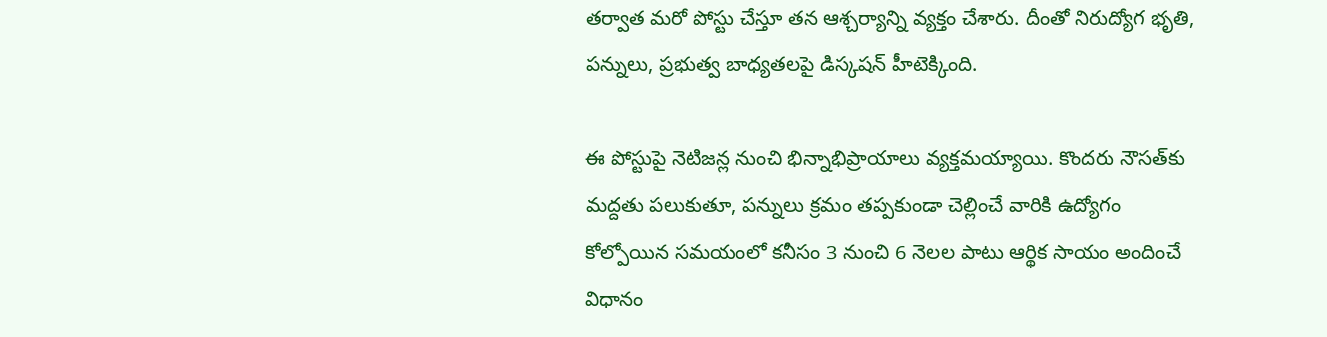తర్వాత మరో పోస్టు చేస్తూ తన ఆశ్చర్యాన్ని వ్యక్తం చేశారు. దీంతో నిరుద్యోగ భృతి, పన్నులు, ప్రభుత్వ బాధ్యతలపై డిస్కషన్ హీటెక్కింది.

ఈ పోస్టుపై నెటిజన్ల నుంచి భిన్నాభిప్రాయాలు వ్యక్తమయ్యాయి. కొందరు నౌసత్‌కు మద్దతు పలుకుతూ, పన్నులు క్రమం తప్పకుండా చెల్లించే వారికి ఉద్యోగం కోల్పోయిన సమయంలో కనీసం 3 నుంచి 6 నెలల పాటు ఆర్థిక సాయం అందించే విధానం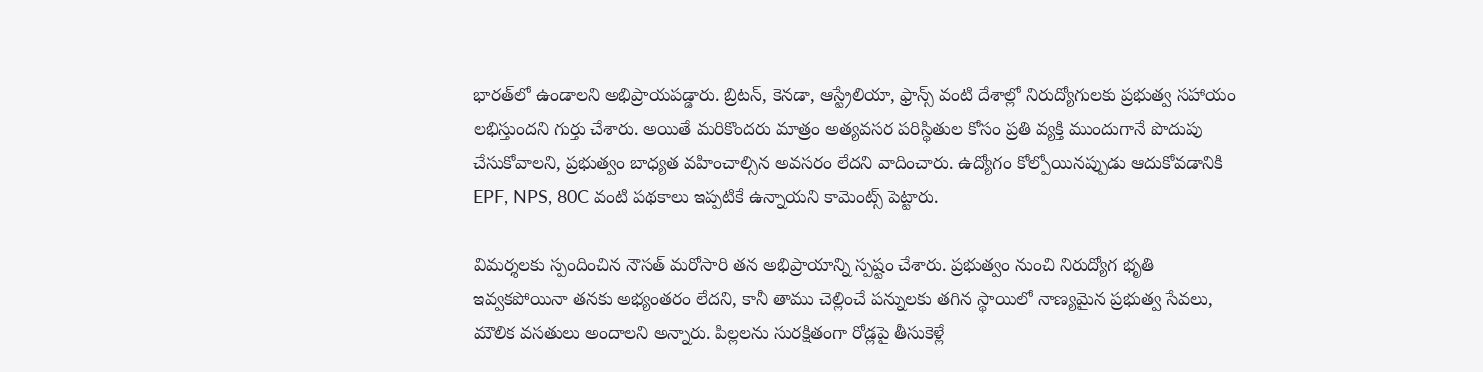భారత్‌లో ఉండాలని అభిప్రాయపడ్డారు. బ్రిటన్, కెనడా, ఆస్ట్రేలియా, ఫ్రాన్స్ వంటి దేశాల్లో నిరుద్యోగులకు ప్రభుత్వ సహాయం లభిస్తుందని గుర్తు చేశారు. అయితే మరికొందరు మాత్రం అత్యవసర పరిస్థితుల కోసం ప్రతి వ్యక్తి ముందుగానే పొదుపు చేసుకోవాలని, ప్రభుత్వం బాధ్యత వహించాల్సిన అవసరం లేదని వాదించారు. ఉద్యోగం కోల్పోయినప్పుడు ఆదుకోవడానికి EPF, NPS, 80C వంటి పథకాలు ఇప్పటికే ఉన్నాయని కామెంట్స్ పెట్టారు.

విమర్శలకు స్పందించిన నౌసత్ మరోసారి తన అభిప్రాయాన్ని స్పష్టం చేశారు. ప్రభుత్వం నుంచి నిరుద్యోగ భృతి ఇవ్వకపోయినా తనకు అభ్యంతరం లేదని, కానీ తాము చెల్లించే పన్నులకు తగిన స్థాయిలో నాణ్యమైన ప్రభుత్వ సేవలు, మౌలిక వసతులు అందాలని అన్నారు. పిల్లలను సురక్షితంగా రోడ్లపై తీసుకెళ్లే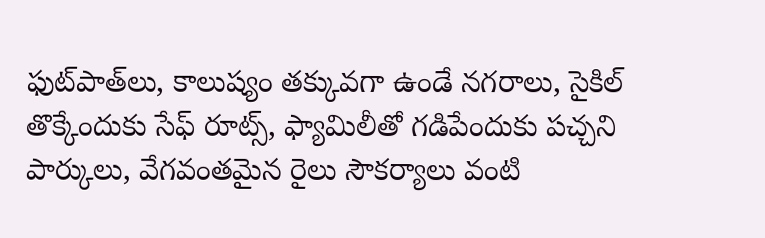ఫుట్‌పాత్‌లు, కాలుష్యం తక్కువగా ఉండే నగరాలు, సైకిల్ తొక్కేందుకు సేఫ్ రూట్స్, ఫ్యామిలీతో గడిపేందుకు పచ్చని పార్కులు, వేగవంతమైన రైలు సౌకర్యాలు వంటి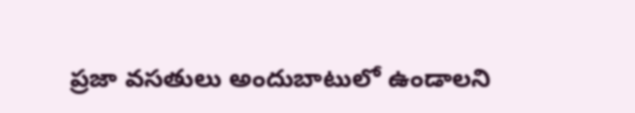ప్రజా వసతులు అందుబాటులో ఉండాలని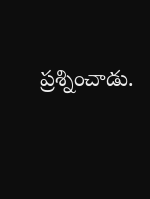ప్రశ్నించాడు.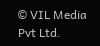© VIL Media Pvt Ltd.